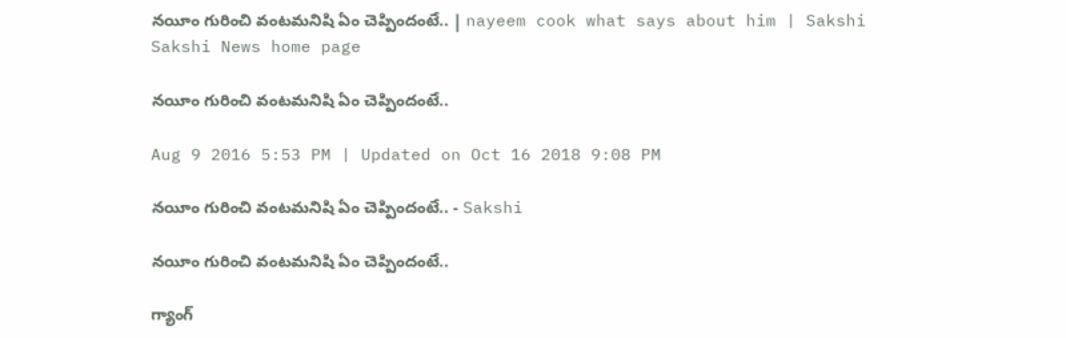నయీం గురించి వంటమనిషి ఏం చెప్పిందంటే.. | nayeem cook what says about him | Sakshi
Sakshi News home page

నయీం గురించి వంటమనిషి ఏం చెప్పిందంటే..

Aug 9 2016 5:53 PM | Updated on Oct 16 2018 9:08 PM

నయీం గురించి వంటమనిషి ఏం చెప్పిందంటే.. - Sakshi

నయీం గురించి వంటమనిషి ఏం చెప్పిందంటే..

గ్యాంగ్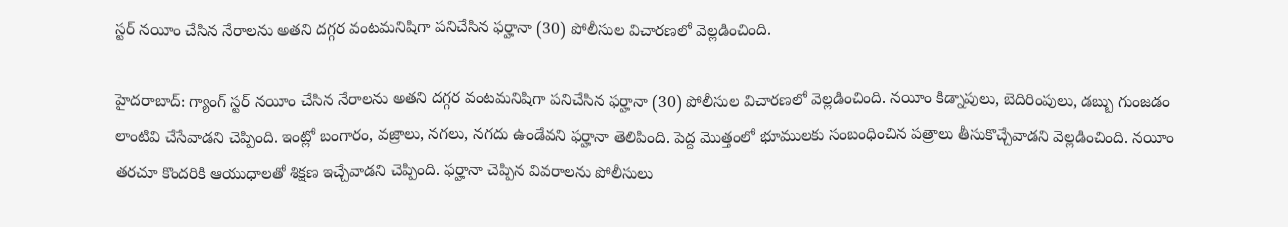స్టర్ నయీం చేసిన నేరాలను అతని దగ్గర వంటమనిషిగా పనిచేసిన ఫర్హానా (30) పోలీసుల విచారణలో వెల్లడించింది.

హైదరాబాద్: గ్యాంగ్ స్టర్ నయీం చేసిన నేరాలను అతని దగ్గర వంటమనిషిగా పనిచేసిన ఫర్హానా (30) పోలీసుల విచారణలో వెల్లడించింది. నయీం కిడ్నాపులు, బెదిరింపులు, డబ్బు గుంజడం లాంటివి చేసేవాడని చెప్పింది. ఇంట్లో బంగారం, వజ్రాలు, నగలు, నగదు ఉండేవని ఫర్హానా తెలిపింది. పెద్ద మొత్తంలో భూములకు సంబంధించిన పత్రాలు తీసుకొచ్చేవాడని వెల్లడించింది. నయీం తరచూ కొందరికి ఆయుధాలతో శిక్షణ ఇచ్చేవాడని చెప్పింది. ఫర్హానా చెప్పిన వివరాలను పోలీసులు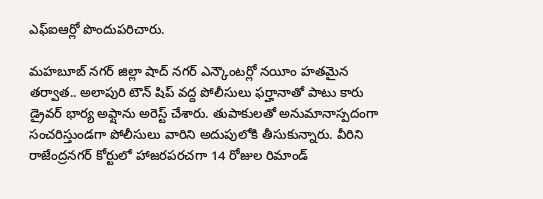ఎఫ్ఐఆర్లో పొందుపరిచారు.

మహబూబ్ నగర్ జిల్లా షాద్ నగర్ ఎన్కౌంటర్లో నయీం హతమైన తర్వాత.. అలాపురి టౌన్ షిప్ వద్ద పోలీసులు ఫర్హానాతో పాటు కారు డ్రైవర్ భార్య అఫ్షాను అరెస్ట్ చేశారు. తుపాకులతో అనుమానాస్పదంగా సంచరిస్తుండగా పోలీసులు వారిని అదుపులోకి తీసుకున్నారు. వీరిని రాజేంద్రనగర్ కోర్టులో హాజరపరచగా 14 రోజుల రిమాండ్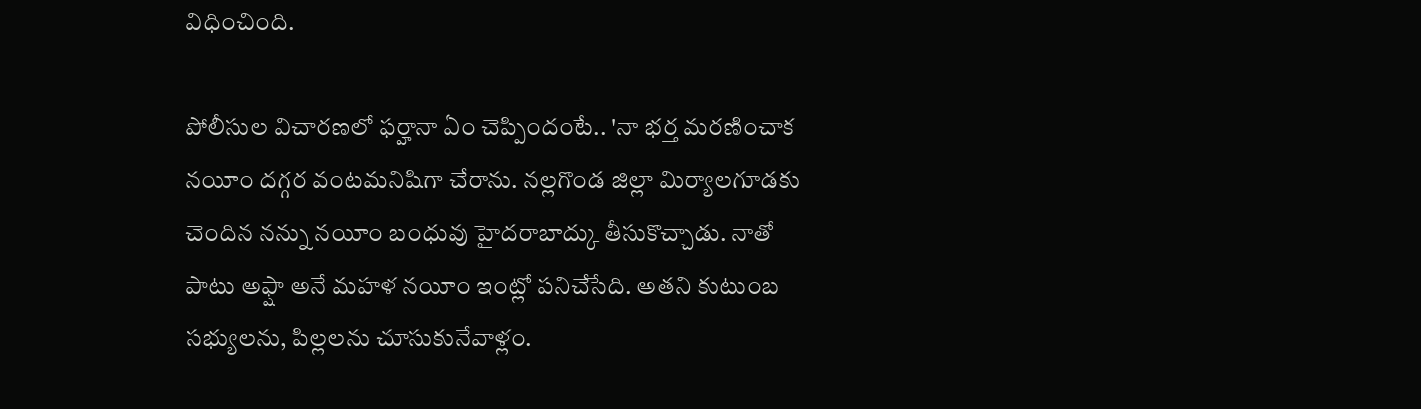విధించింది.

పోలీసుల విచారణలో ఫర్హానా ఏం చెప్పిందంటే.. 'నా భర్త మరణించాక నయీం దగ్గర వంటమనిషిగా చేరాను. నల్లగొండ జిల్లా మిర్యాలగూడకు చెందిన నన్ను నయీం బంధువు హైదరాబాద్కు తీసుకొచ్చాడు. నాతో పాటు అఫ్షా అనే మహళ నయీం ఇంట్లో పనిచేసేది. అతని కుటుంబ సభ్యులను, పిల్లలను చూసుకునేవాళ్లం.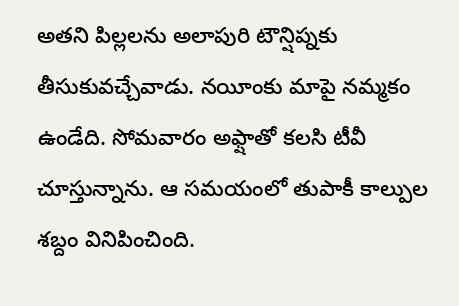అతని పిల్లలను అలాపురి టౌన్షిప్నకు తీసుకువచ్చేవాడు. నయీంకు మాపై నమ్మకం ఉండేది. సోమవారం అఫ్షాతో కలసి టీవీ చూస్తున్నాను. ఆ సమయంలో తుపాకీ కాల్పుల శబ్దం వినిపించింది.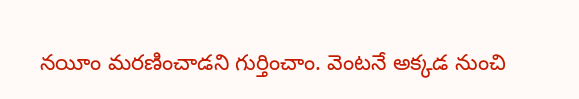నయీం మరణించాడని గుర్తించాం. వెంటనే అక్కడ నుంచి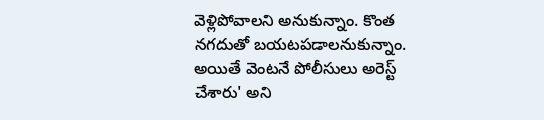వెళ్లిపోవాలని అనుకున్నాం. కొంత నగదుతో బయటపడాలనుకున్నాం. అయితే వెంటనే పోలీసులు అరెస్ట్ చేశారు' అని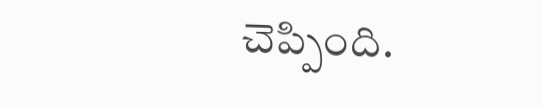చెప్పింది.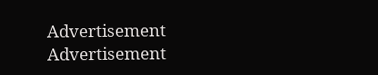Advertisement
Advertisement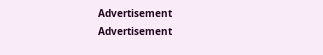Advertisement
Advertisement